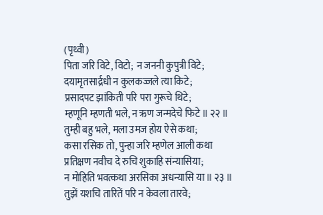(पृथ्वी)
पिता जरि विटे, विटो; न जननी कुपुत्री विटे;
दयामृतसार्द्रधी न कुलकज्जले त्या किटे;
प्रसादपट झांकिती परि परा गुरूचे थिटे;
म्हणूनि म्हणती भले, न ऋण जन्मदेचे फिटे ॥ २२ ॥
तुम्ही बहु भले, मला उमज होय ऐसे कथा;
कसा रसिक तो, पुन्हा जरि म्हणेल आली कथा
प्रतिक्षण नवीच दे रुचि शुकाहि संन्यासिया;
न मोहिति भवत्कथा अरसिका अधन्यासि या ॥ २३ ॥
तुझें यशचि तारितें परि न केवला तारवे;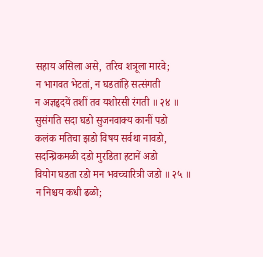सहाय असिला असे, तरिच शत्रूला मारवे;
न भागवत भेटतां, न घडतांहि सत्संगती
न अज्ञहृदयें तशीं तव यशोरसी रंगती ॥ २४ ॥
सुसंगति सदा घडो सुजनवाक्य कानीं पडो
कलंक मतिचा झडो विषय सर्वथा नावडो,
सदन्घ्रिकमळी दडो मुरडिता हटानें अडो
वियोग घडता रडो मन भवच्चारित्री जडो ॥ २५ ॥
न निश्चय कधी ढळो;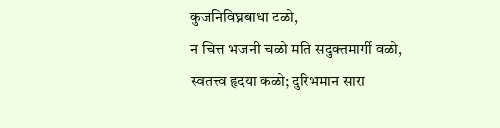कुजनिविघ्नबाधा टळो,
न चित्त भजनी चळो मति सदुक्तमार्गी वळो,
स्वतत्त्व हृदया कळो; दुरिभमान सारा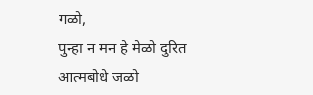गळो,
पुन्हा न मन हे मेळो दुरित आत्मबोधे जळो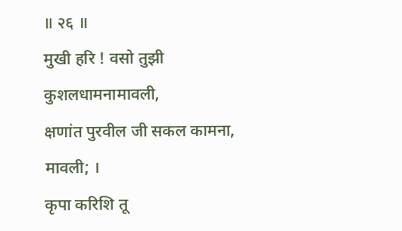॥ २६ ॥
मुखी हरि ! वसो तुझी कुशलधामनामावली,
क्षणांत पुरवील जी सकल कामना, मावली; ।
कृपा करिशि तू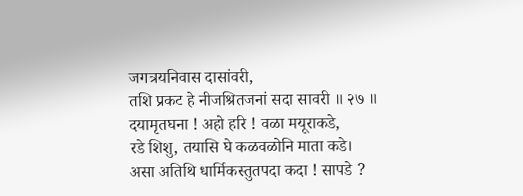जगत्रयनिवास दासांवरी,
तशि प्रकट हे नीजश्रितजनां सदा सावरी ॥ २७ ॥
दयामृतघना ! अहो हरि ! वळा मयूराकडे,
रडे शिशु, तयासि घे कळवळोनि माता कडे।
असा अतिथि धार्मिकस्तुतपदा कदा ! सापडे ?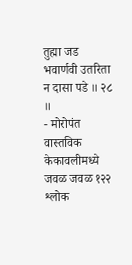तुह्मा जड भवार्णवी उतरिता न दासा पडे ॥ २८ ॥
- मोरोपंत
वास्तविक केकावलीमध्ये जवळ जवळ १२२ श्लोक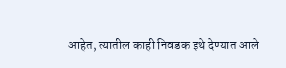आहेत, त्यातील काही निवडक इथे देण्यात आले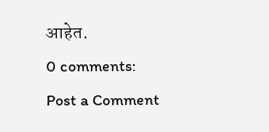आहेत.
0 comments:
Post a Comment